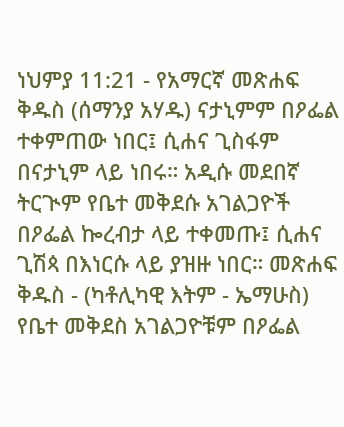ነህምያ 11:21 - የአማርኛ መጽሐፍ ቅዱስ (ሰማንያ አሃዱ) ናታኒምም በዖፌል ተቀምጠው ነበር፤ ሲሐና ጊስፋም በናታኒም ላይ ነበሩ። አዲሱ መደበኛ ትርጒም የቤተ መቅደሱ አገልጋዮች በዖፌል ኰረብታ ላይ ተቀመጡ፤ ሲሐና ጊሽጳ በእነርሱ ላይ ያዝዙ ነበር። መጽሐፍ ቅዱስ - (ካቶሊካዊ እትም - ኤማሁስ) የቤተ መቅደስ አገልጋዮቹም በዖፌል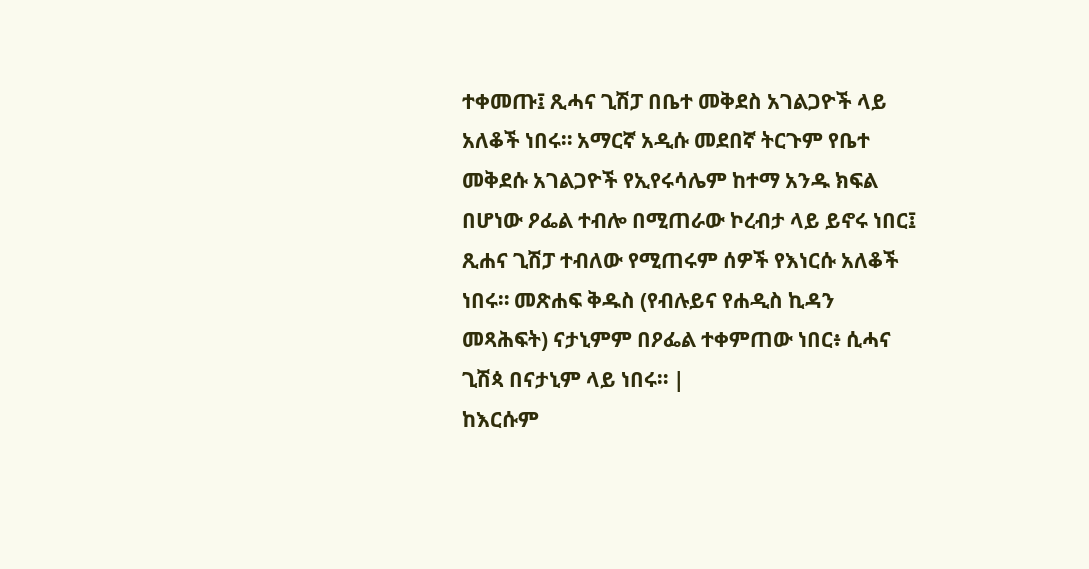ተቀመጡ፤ ጺሓና ጊሽፓ በቤተ መቅደስ አገልጋዮች ላይ አለቆች ነበሩ። አማርኛ አዲሱ መደበኛ ትርጉም የቤተ መቅደሱ አገልጋዮች የኢየሩሳሌም ከተማ አንዱ ክፍል በሆነው ዖፌል ተብሎ በሚጠራው ኮረብታ ላይ ይኖሩ ነበር፤ ጺሐና ጊሽፓ ተብለው የሚጠሩም ሰዎች የእነርሱ አለቆች ነበሩ። መጽሐፍ ቅዱስ (የብሉይና የሐዲስ ኪዳን መጻሕፍት) ናታኒምም በዖፌል ተቀምጠው ነበር፥ ሲሓና ጊሽጳ በናታኒም ላይ ነበሩ። |
ከእርሱም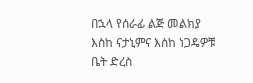በኋላ የሰራፊ ልጅ መልክያ እስከ ናታኒምና እስከ ነጋዴዎቹ ቤት ድረስ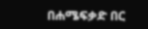በሐሜፍቃድ በር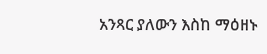አንጻር ያለውን እስከ ማዕዘኑ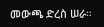መውጫ ድረስ ሠራ።